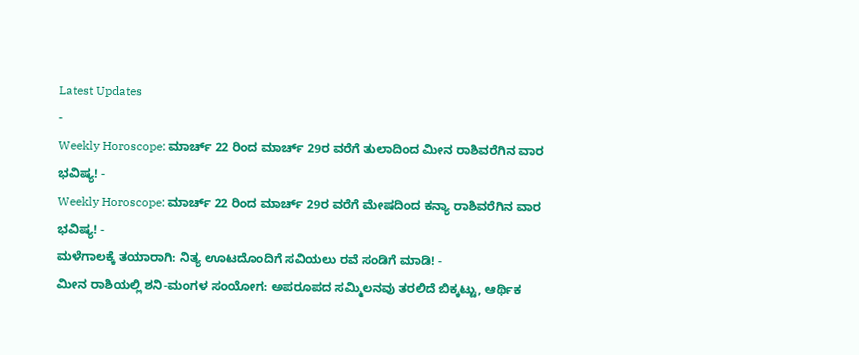Latest Updates
-
Weekly Horoscope: ಮಾರ್ಚ್ 22 ರಿಂದ ಮಾರ್ಚ್ 29ರ ವರೆಗೆ ತುಲಾದಿಂದ ಮೀನ ರಾಶಿವರೆಗಿನ ವಾರ ಭವಿಷ್ಯ! -
Weekly Horoscope: ಮಾರ್ಚ್ 22 ರಿಂದ ಮಾರ್ಚ್ 29ರ ವರೆಗೆ ಮೇಷದಿಂದ ಕನ್ಯಾ ರಾಶಿವರೆಗಿನ ವಾರ ಭವಿಷ್ಯ! -
ಮಳೆಗಾಲಕ್ಕೆ ತಯಾರಾಗಿ: ನಿತ್ಯ ಊಟದೊಂದಿಗೆ ಸವಿಯಲು ರವೆ ಸಂಡಿಗೆ ಮಾಡಿ! -
ಮೀನ ರಾಶಿಯಲ್ಲಿ ಶನಿ-ಮಂಗಳ ಸಂಯೋಗ: ಅಪರೂಪದ ಸಮ್ಮಿಲನವು ತರಲಿದೆ ಬಿಕ್ಕಟ್ಟು, ಆರ್ಥಿಕ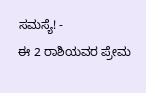ಸಮಸ್ಯೆ! -
ಈ 2 ರಾಶಿಯವರ ಪ್ರೇಮ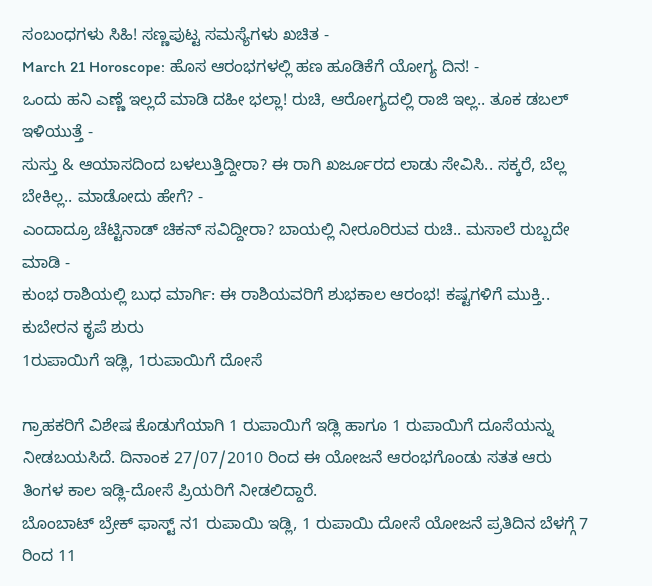ಸಂಬಂಧಗಳು ಸಿಹಿ! ಸಣ್ಣಪುಟ್ಟ ಸಮಸ್ಯೆಗಳು ಖಚಿತ -
March 21 Horoscope: ಹೊಸ ಆರಂಭಗಳಲ್ಲಿ ಹಣ ಹೂಡಿಕೆಗೆ ಯೋಗ್ಯ ದಿನ! -
ಒಂದು ಹನಿ ಎಣ್ಣೆ ಇಲ್ಲದೆ ಮಾಡಿ ದಹೀ ಭಲ್ಲಾ! ರುಚಿ, ಆರೋಗ್ಯದಲ್ಲಿ ರಾಜಿ ಇಲ್ಲ.. ತೂಕ ಡಬಲ್ ಇಳಿಯುತ್ತೆ -
ಸುಸ್ತು & ಆಯಾಸದಿಂದ ಬಳಲುತ್ತಿದ್ದೀರಾ? ಈ ರಾಗಿ ಖರ್ಜೂರದ ಲಾಡು ಸೇವಿಸಿ.. ಸಕ್ಕರೆ, ಬೆಲ್ಲ ಬೇಕಿಲ್ಲ.. ಮಾಡೋದು ಹೇಗೆ? -
ಎಂದಾದ್ರೂ ಚೆಟ್ಟಿನಾಡ್ ಚಿಕನ್ ಸವಿದ್ದೀರಾ? ಬಾಯಲ್ಲಿ ನೀರೂರಿರುವ ರುಚಿ.. ಮಸಾಲೆ ರುಬ್ಬದೇ ಮಾಡಿ -
ಕುಂಭ ರಾಶಿಯಲ್ಲಿ ಬುಧ ಮಾರ್ಗಿ: ಈ ರಾಶಿಯವರಿಗೆ ಶುಭಕಾಲ ಆರಂಭ! ಕಷ್ಟಗಳಿಗೆ ಮುಕ್ತಿ.. ಕುಬೇರನ ಕೃಪೆ ಶುರು
1ರುಪಾಯಿಗೆ ಇಡ್ಲಿ, 1ರುಪಾಯಿಗೆ ದೋಸೆ

ಗ್ರಾಹಕರಿಗೆ ವಿಶೇಷ ಕೊಡುಗೆಯಾಗಿ 1 ರುಪಾಯಿಗೆ ಇಡ್ಲಿ ಹಾಗೂ 1 ರುಪಾಯಿಗೆ ದೂಸೆಯನ್ನು ನೀಡಬಯಸಿದೆ. ದಿನಾಂಕ 27/07/2010 ರಿಂದ ಈ ಯೋಜನೆ ಆರಂಭಗೊಂಡು ಸತತ ಆರು ತಿಂಗಳ ಕಾಲ ಇಡ್ಲಿ-ದೋಸೆ ಪ್ರಿಯರಿಗೆ ನೀಡಲಿದ್ದಾರೆ.
ಬೊಂಬಾಟ್ ಬ್ರೇಕ್ ಫಾಸ್ಟ್ ನ1 ರುಪಾಯಿ ಇಡ್ಲಿ, 1 ರುಪಾಯಿ ದೋಸೆ ಯೋಜನೆ ಪ್ರತಿದಿನ ಬೆಳಗ್ಗೆ 7 ರಿಂದ 11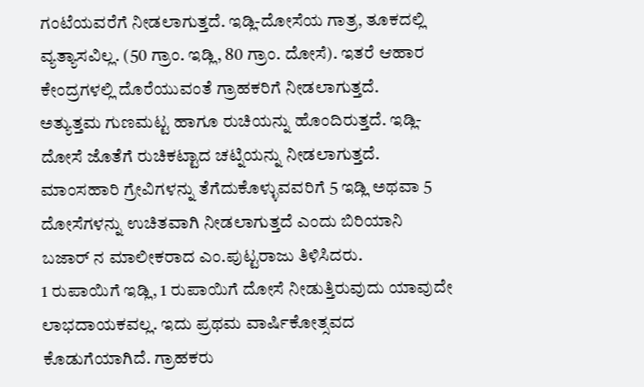ಗಂಟೆಯವರೆಗೆ ನೀಡಲಾಗುತ್ತದೆ. ಇಡ್ಲಿ-ದೋಸೆಯ ಗಾತ್ರ, ತೂಕದಲ್ಲಿ ವ್ಯತ್ಯಾಸವಿಲ್ಲ. (50 ಗ್ರಾಂ. ಇಡ್ಲಿ, 80 ಗ್ರಾಂ. ದೋಸೆ). ಇತರೆ ಆಹಾರ ಕೇಂದ್ರಗಳಲ್ಲಿ ದೊರೆಯುವಂತೆ ಗ್ರಾಹಕರಿಗೆ ನೀಡಲಾಗುತ್ತದೆ.
ಅತ್ಯುತ್ತಮ ಗುಣಮಟ್ಟ ಹಾಗೂ ರುಚಿಯನ್ನು ಹೊಂದಿರುತ್ತದೆ. ಇಡ್ಲಿ-ದೋಸೆ ಜೊತೆಗೆ ರುಚಿಕಟ್ಟಾದ ಚಟ್ನಿಯನ್ನು ನೀಡಲಾಗುತ್ತದೆ. ಮಾಂಸಹಾರಿ ಗ್ರೇವಿಗಳನ್ನು ತೆಗೆದುಕೊಳ್ಳುವವರಿಗೆ 5 ಇಡ್ಲಿ ಅಥವಾ 5 ದೋಸೆಗಳನ್ನು ಉಚಿತವಾಗಿ ನೀಡಲಾಗುತ್ತದೆ ಎಂದು ಬಿರಿಯಾನಿ ಬಜಾರ್ ನ ಮಾಲೀಕರಾದ ಎಂ.ಪುಟ್ಟರಾಜು ತಿಳಿಸಿದರು.
1 ರುಪಾಯಿಗೆ ಇಡ್ಲಿ, 1 ರುಪಾಯಿಗೆ ದೋಸೆ ನೀಡುತ್ತಿರುವುದು ಯಾವುದೇ ಲಾಭದಾಯಕವಲ್ಲ. ಇದು ಪ್ರಥಮ ವಾರ್ಷಿಕೋತ್ಸವದ ಕೊಡುಗೆಯಾಗಿದೆ. ಗ್ರಾಹಕರು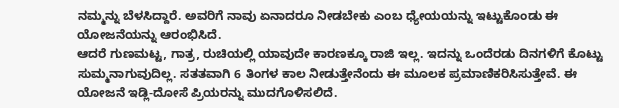ನಮ್ಮನ್ನು ಬೆಳಸಿದ್ದಾರೆ. ಅವರಿಗೆ ನಾವು ಏನಾದರೂ ನೀಡಬೇಕು ಎಂಬ ಧ್ಯೇಯಯನ್ನು ಇಟ್ಟುಕೊಂಡು ಈ ಯೋಜನೆಯನ್ನು ಆರಂಭಿಸಿದೆ.
ಆದರೆ ಗುಣಮಟ್ಟ, ಗಾತ್ರ, ರುಚಿಯಲ್ಲಿ ಯಾವುದೇ ಕಾರಣಕ್ಕೂ ರಾಜಿ ಇಲ್ಲ. ಇದನ್ನು ಒಂದೆರಡು ದಿನಗಳಿಗೆ ಕೊಟ್ಟು ಸುಮ್ಮನಾಗುವುದಿಲ್ಲ. ಸತತವಾಗಿ 6 ತಿಂಗಳ ಕಾಲ ನೀಡುತ್ತೇನೆಂದು ಈ ಮೂಲಕ ಪ್ರಮಾಣಿಕರಿಸಿಸುತ್ತೇವೆ. ಈ ಯೋಜನೆ ಇಡ್ಲಿ-ದೋಸೆ ಪ್ರಿಯರನ್ನು ಮುದಗೊಳಿಸಲಿದೆ.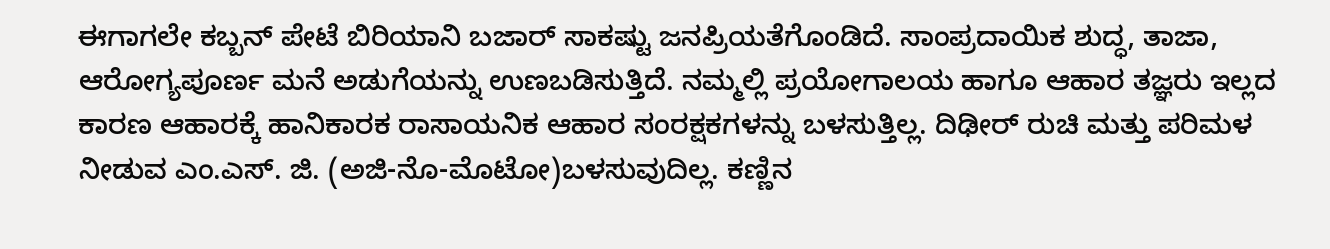ಈಗಾಗಲೇ ಕಬ್ಬನ್ ಪೇಟೆ ಬಿರಿಯಾನಿ ಬಜಾರ್ ಸಾಕಷ್ಟು ಜನಪ್ರಿಯತೆಗೊಂಡಿದೆ. ಸಾಂಪ್ರದಾಯಿಕ ಶುದ್ಧ, ತಾಜಾ, ಆರೋಗ್ಯಪೂರ್ಣ ಮನೆ ಅಡುಗೆಯನ್ನು ಉಣಬಡಿಸುತ್ತಿದೆ. ನಮ್ಮಲ್ಲಿ ಪ್ರಯೋಗಾಲಯ ಹಾಗೂ ಆಹಾರ ತಜ್ಞರು ಇಲ್ಲದ ಕಾರಣ ಆಹಾರಕ್ಕೆ ಹಾನಿಕಾರಕ ರಾಸಾಯನಿಕ ಆಹಾರ ಸಂರಕ್ಷಕಗಳನ್ನು ಬಳಸುತ್ತಿಲ್ಲ. ದಿಢೀರ್ ರುಚಿ ಮತ್ತು ಪರಿಮಳ ನೀಡುವ ಎಂ.ಎಸ್. ಜಿ. (ಅಜಿ-ನೊ-ಮೊಟೋ)ಬಳಸುವುದಿಲ್ಲ. ಕಣ್ಣಿನ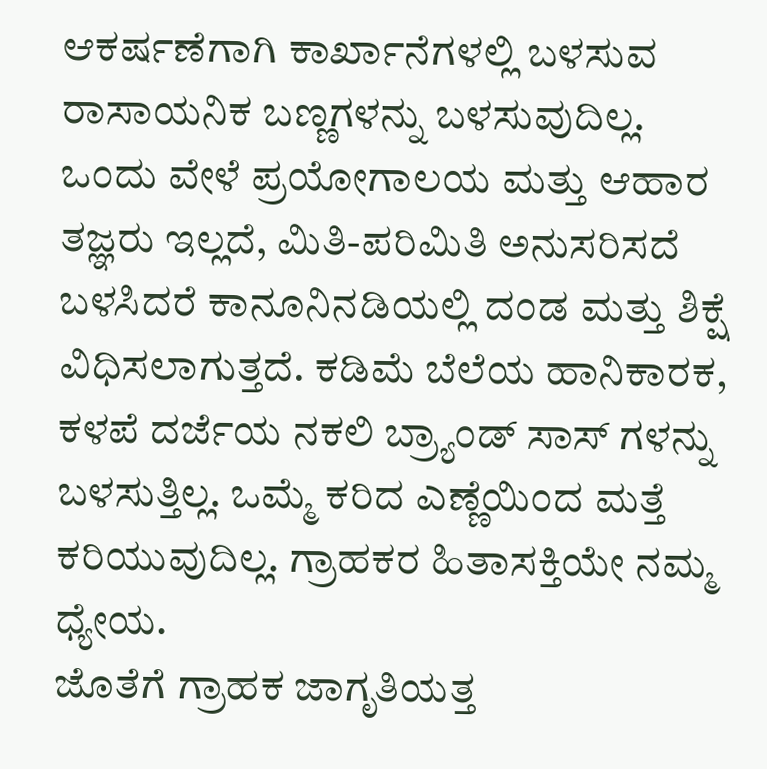ಆಕರ್ಷಣೆಗಾಗಿ ಕಾರ್ಖಾನೆಗಳಲ್ಲಿ ಬಳಸುವ ರಾಸಾಯನಿಕ ಬಣ್ಣಗಳನ್ನು ಬಳಸುವುದಿಲ್ಲ.
ಒಂದು ವೇಳೆ ಪ್ರಯೋಗಾಲಯ ಮತ್ತು ಆಹಾರ ತಜ್ಞರು ಇಲ್ಲದೆ, ಮಿತಿ-ಪರಿಮಿತಿ ಅನುಸರಿಸದೆ ಬಳಸಿದರೆ ಕಾನೂನಿನಡಿಯಲ್ಲಿ ದಂಡ ಮತ್ತು ಶಿಕ್ಷೆ ವಿಧಿಸಲಾಗುತ್ತದೆ. ಕಡಿಮೆ ಬೆಲೆಯ ಹಾನಿಕಾರಕ, ಕಳಪೆ ದರ್ಜೆಯ ನಕಲಿ ಬ್ರ್ಯಾಂಡ್ ಸಾಸ್ ಗಳನ್ನು ಬಳಸುತ್ತಿಲ್ಲ. ಒಮ್ಮೆ ಕರಿದ ಎಣ್ಣೆಯಿಂದ ಮತ್ತೆ ಕರಿಯುವುದಿಲ್ಲ. ಗ್ರಾಹಕರ ಹಿತಾಸಕ್ತಿಯೇ ನಮ್ಮ ಧ್ಯೇಯ.
ಜೊತೆಗೆ ಗ್ರಾಹಕ ಜಾಗೃತಿಯತ್ತ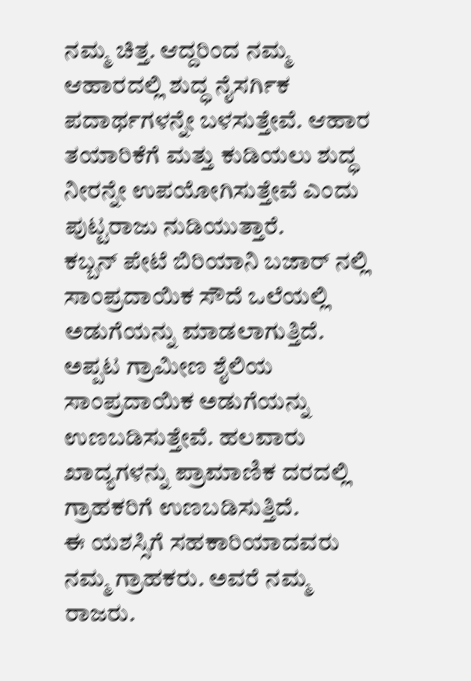ನಮ್ಮ ಚಿತ್ತ. ಆದ್ದರಿಂದ ನಮ್ಮ ಆಹಾರದಲ್ಲಿ ಶುದ್ಧ ನೈಸರ್ಗಿಕ ಪದಾರ್ಥಗಳನ್ನೇ ಬಳಸುತ್ತೇವೆ. ಆಹಾರ ತಯಾರಿಕೆಗೆ ಮತ್ತು ಕುಡಿಯಲು ಶುದ್ಧ ನೀರನ್ನೇ ಉಪಯೋಗಿಸುತ್ತೇವೆ ಎಂದು ಪುಟ್ಟರಾಜು ನುಡಿಯುತ್ತಾರೆ.
ಕಬ್ಬನ್ ಪೇಟೆ ಬಿರಿಯಾನಿ ಬಜಾರ್ ನಲ್ಲಿ ಸಾಂಪ್ರದಾಯಿಕ ಸೌದೆ ಒಲೆಯಲ್ಲಿ ಅಡುಗೆಯನ್ನು ಮಾಡಲಾಗುತ್ತಿದೆ. ಅಪ್ಪಟ ಗ್ರಾಮೀಣ ಶೈಲಿಯ ಸಾಂಪ್ರದಾಯಿಕ ಅಡುಗೆಯನ್ನು ಉಣಬಡಿಸುತ್ತೇವೆ. ಹಲವಾರು ಖಾದ್ಯಗಳನ್ನು ಪ್ರಾಮಾಣಿಕ ದರದಲ್ಲಿ ಗ್ರಾಹಕರಿಗೆ ಉಣಬಡಿಸುತ್ತಿದೆ.
ಈ ಯಶಸ್ಸಿಗೆ ಸಹಕಾರಿಯಾದವರು ನಮ್ಮ ಗ್ರಾಹಕರು. ಅವರೆ ನಮ್ಮ ರಾಜರು.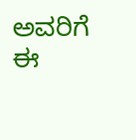ಅವರಿಗೆ ಈ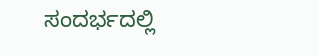ಸಂದರ್ಭದಲ್ಲಿ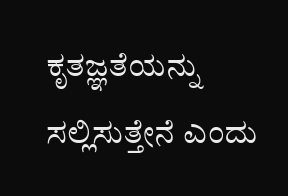ಕೃತಜ್ಞತೆಯನ್ನು ಸಲ್ಲಿಸುತ್ತೇನೆ ಎಂದು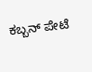ಕಬ್ಬನ್ ಪೇಟೆ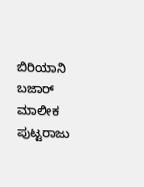ಬಿರಿಯಾನಿ ಬಜಾರ್ ಮಾಲೀಕ ಪುಟ್ಟರಾಜು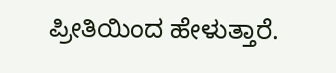ಪ್ರೀತಿಯಿಂದ ಹೇಳುತ್ತಾರೆ.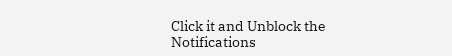Click it and Unblock the Notifications